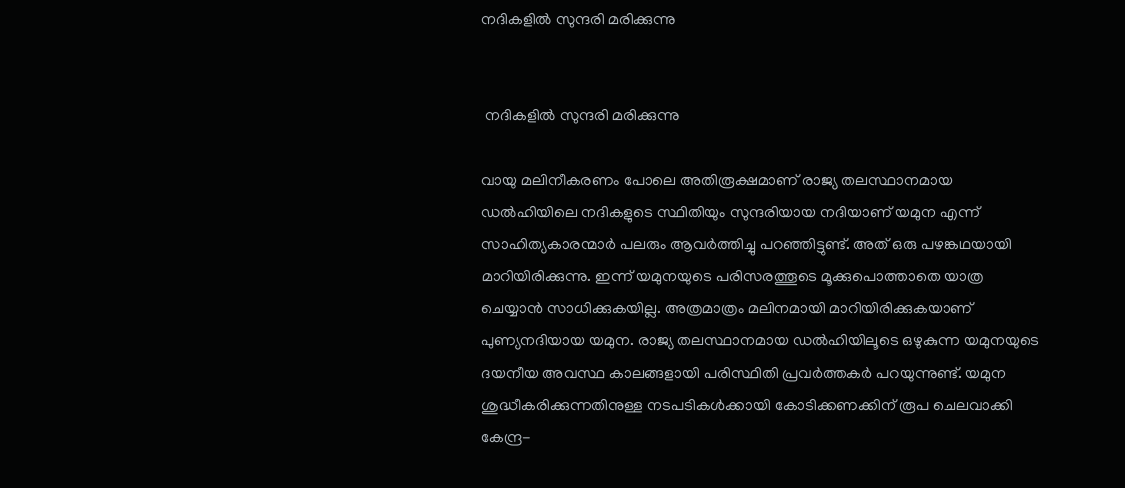നദികളില്‍ സുന്ദരി മരിക്കുന്നു


 നദികളില്‍ സുന്ദരി മരിക്കുന്നു

വായു മലിനീകരണം പോലെ അതിരൂക്ഷമാണ് രാജ്യ തലസ്ഥാനമായ ഡല്‍ഹിയിലെ നദികളുടെ സ്ഥിതിയും സുന്ദരിയായ നദിയാണ് യമുന എന്ന് സാഹിത്യകാരന്മാര്‍ പലരും ആവര്‍ത്തിച്ചു പറഞ്ഞിട്ടുണ്ട്. അത് ഒരു പഴങ്കഥയായി മാറിയിരിക്കുന്നു. ഇന്ന് യമുനയുടെ പരിസരത്തൂടെ മൂക്കുപൊത്താതെ യാത്ര ചെയ്യാന്‍ സാധിക്കുകയില്ല. അത്രമാത്രം മലിനമായി മാറിയിരിക്കുകയാണ് പുണ്യനദിയായ യമുന. രാജ്യ തലസ്ഥാനമായ ഡല്‍ഹിയിലൂടെ ഒഴുകുന്ന യമുനയുടെ ദയനീയ അവസ്ഥ കാലങ്ങളായി പരിസ്ഥിതി പ്രവര്‍ത്തകര്‍ പറയുന്നുണ്ട്. യമുന ശുദ്ധീകരിക്കുന്നതിനുള്ള നടപടികള്‍ക്കായി കോടിക്കണക്കിന് രൂപ ചെലവാക്കി കേന്ദ്ര-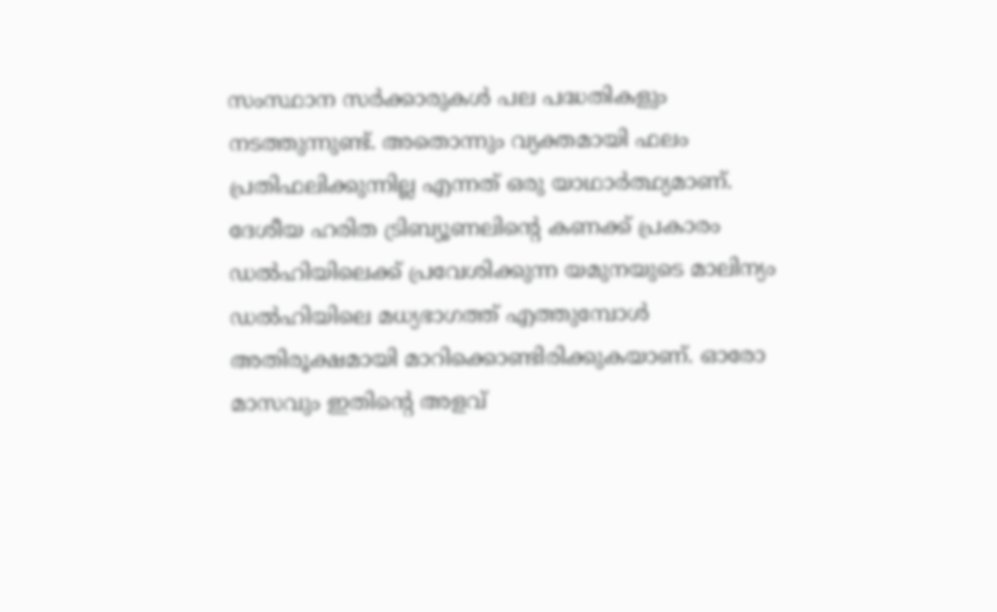സംസ്ഥാന സര്‍ക്കാരുകള്‍ പല പദ്ധതികളും നടത്തുന്നുണ്ട്. അതൊന്നും വ്യക്തമായി ഫലം പ്രതിഫലിക്കുന്നില്ല എന്നത് ഒരു യാഥാര്‍ത്ഥ്യമാണ്. ദേശീയ ഹരിത ട്രിബ്യൂണലിന്‍റെ കണക്ക് പ്രകാരം ഡല്‍ഹിയിലെക്ക് പ്രവേശിക്കുന്ന യമുനയുടെ മാലിന്യം ഡല്‍ഹിയിലെ മധ്യഭാഗത്ത് എത്തുമ്പോള്‍ അതിരൂക്ഷമായി മാറിക്കൊണ്ടിരിക്കുകയാണ്. ഓരോ മാസവും ഇതിന്‍റെ അളവ്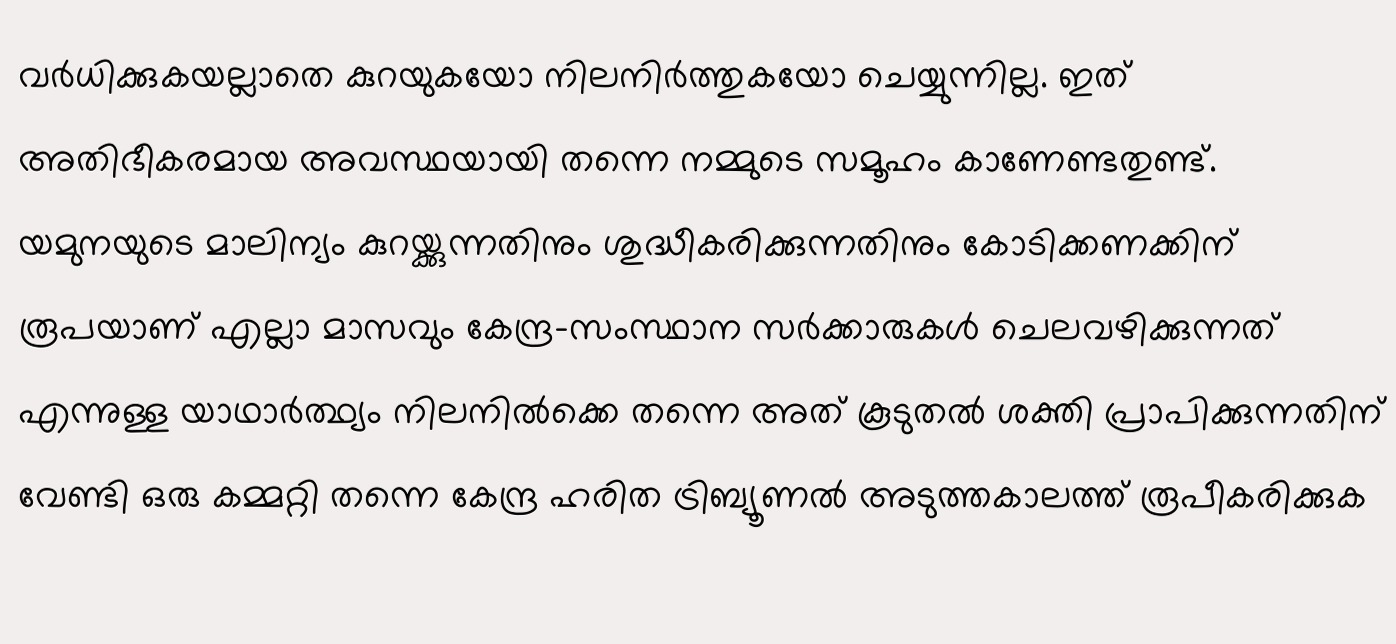വര്‍ധിക്കുകയല്ലാതെ കുറയുകയോ നിലനിര്‍ത്തുകയോ ചെയ്യുന്നില്ല. ഇത് അതിഭീകരമായ അവസ്ഥയായി തന്നെ നമ്മുടെ സമൂഹം കാണേണ്ടതുണ്ട്. യമുനയുടെ മാലിന്യം കുറയ്ക്കുന്നതിനും ശുദ്ധീകരിക്കുന്നതിനും കോടിക്കണക്കിന് രൂപയാണ് എല്ലാ മാസവും കേന്ദ്ര-സംസ്ഥാന സര്‍ക്കാരുകള്‍ ചെലവഴിക്കുന്നത് എന്നുള്ള യാഥാര്‍ത്ഥ്യം നിലനില്‍ക്കെ തന്നെ അത് കൂടുതല്‍ ശക്തി പ്രാപിക്കുന്നതിന് വേണ്ടി ഒരു കമ്മറ്റി തന്നെ കേന്ദ്ര ഹരിത ട്രിബ്യൂണല്‍ അടുത്തകാലത്ത് രൂപീകരിക്കുക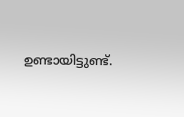ഉണ്ടായിട്ടുണ്ട്.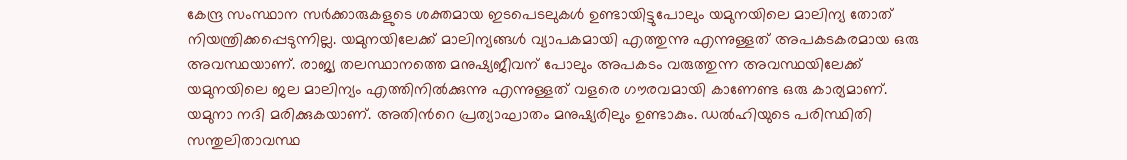കേന്ദ്ര സംസ്ഥാന സര്‍ക്കാരുകളുടെ ശക്തമായ ഇടപെടലുകള്‍ ഉണ്ടായിട്ടുപോലും യമുനയിലെ മാലിന്യ തോത് നിയന്ത്രിക്കപ്പെടുന്നില്ല. യമുനയിലേക്ക് മാലിന്യങ്ങള്‍ വ്യാപകമായി എത്തുന്നു എന്നുള്ളത് അപകടകരമായ ഒരു അവസ്ഥയാണ്. രാജ്യ തലസ്ഥാനത്തെ മനുഷ്യജീവന് പോലും അപകടം വരുത്തുന്ന അവസ്ഥയിലേക്ക് യമുനയിലെ ജല മാലിന്യം എത്തിനില്‍ക്കുന്നു എന്നുള്ളത് വളരെ ഗൗരവമായി കാണേണ്ട ഒരു കാര്യമാണ്. യമുനാ നദി മരിക്കുകയാണ്. അതിന്‍റെ പ്രത്യാഘാതം മനുഷ്യരിലും ഉണ്ടാകും. ഡല്‍ഹിയുടെ പരിസ്ഥിതി സന്തുലിതാവസ്ഥ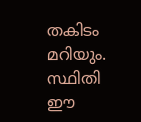തകിടം മറിയും. സ്ഥിതി ഈ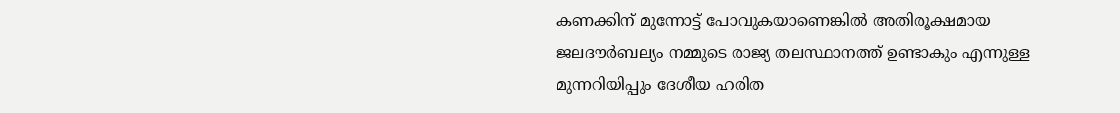കണക്കിന് മുന്നോട്ട് പോവുകയാണെങ്കില്‍ അതിരൂക്ഷമായ ജലദൗര്‍ബല്യം നമ്മുടെ രാജ്യ തലസ്ഥാനത്ത് ഉണ്ടാകും എന്നുള്ള മുന്നറിയിപ്പും ദേശീയ ഹരിത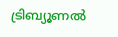ട്രിബ്യൂണല്‍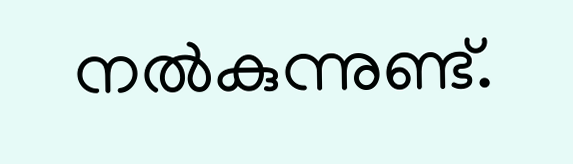നല്‍കുന്നുണ്ട്.